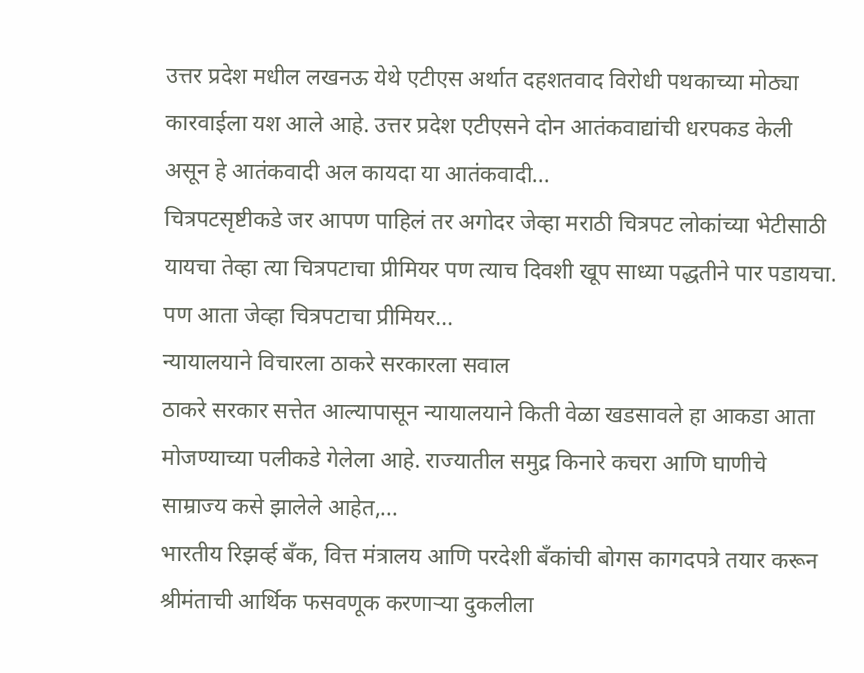उत्तर प्रदेश मधील लखनऊ येथे एटीएस अर्थात दहशतवाद विरोधी पथकाच्या मोठ्या कारवाईला यश आले आहे. उत्तर प्रदेश एटीएसने दोन आतंकवाद्यांची धरपकड केली असून हे आतंकवादी अल कायदा या आतंकवादी...
चित्रपटसृष्टीकडे जर आपण पाहिलं तर अगोदर जेव्हा मराठी चित्रपट लोकांच्या भेटीसाठी यायचा तेव्हा त्या चित्रपटाचा प्रीमियर पण त्याच दिवशी खूप साध्या पद्धतीने पार पडायचा. पण आता जेव्हा चित्रपटाचा प्रीमियर...
न्यायालयाने विचारला ठाकरे सरकारला सवाल
ठाकरे सरकार सत्तेत आल्यापासून न्यायालयाने किती वेळा खडसावले हा आकडा आता मोजण्याच्या पलीकडे गेलेला आहे. राज्यातील समुद्र किनारे कचरा आणि घाणीचे साम्राज्य कसे झालेले आहेत,...
भारतीय रिझर्व्ह बँक, वित्त मंत्रालय आणि परदेशी बँकांची बोगस कागदपत्रे तयार करून श्रीमंताची आर्थिक फसवणूक करणाऱ्या दुकलीला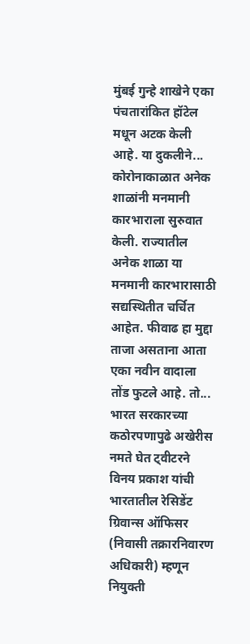मुंबई गुन्हे शाखेने एका पंचतारांकित हॉटेल मधून अटक केली आहे. या दुकलीने...
कोरोनाकाळात अनेक शाळांनी मनमानी कारभाराला सुरुवात केली. राज्यातील अनेक शाळा या मनमानी कारभारासाठी सद्यस्थितीत चर्चित आहेत. फीवाढ हा मुद्दा ताजा असताना आता एका नवीन वादाला तोंड फुटले आहे. तो...
भारत सरकारच्या कठोरपणापुढे अखेरीस नमते घेत ट्वीटरने विनय प्रकाश यांची भारतातील रेसिडेंट ग्रिवान्स ऑफिसर (निवासी तक्रारनिवारण अधिकारी) म्हणून नियुक्ती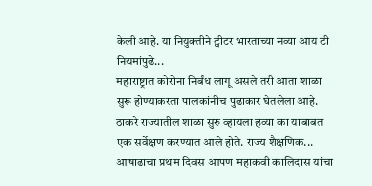केली आहे. या नियुक्तीने ट्वीटर भारताच्या नव्या आय टी नियमांपुढे...
महाराष्ट्रात कोरोना निर्बंध लागू असले तरी आता शाळा सुरू होण्याकरता पालकांनीच पुढाकार घेतलेला आहे. ठाकरे राज्यातील शाळा सुरु व्हायला हव्या का याबाबत एक सर्वेक्षण करण्यात आले होते. राज्य शैक्षणिक...
आषाढाचा प्रथम दिवस आपण महाकवी कालिदास यांचा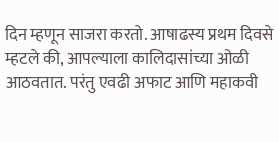दिन म्हणून साजरा करतो. आषाढस्य प्रथम दिवसे म्हटले की, आपल्याला कालिदासांच्या ओळी आठवतात. परंतु एवढी अफाट आणि महाकवी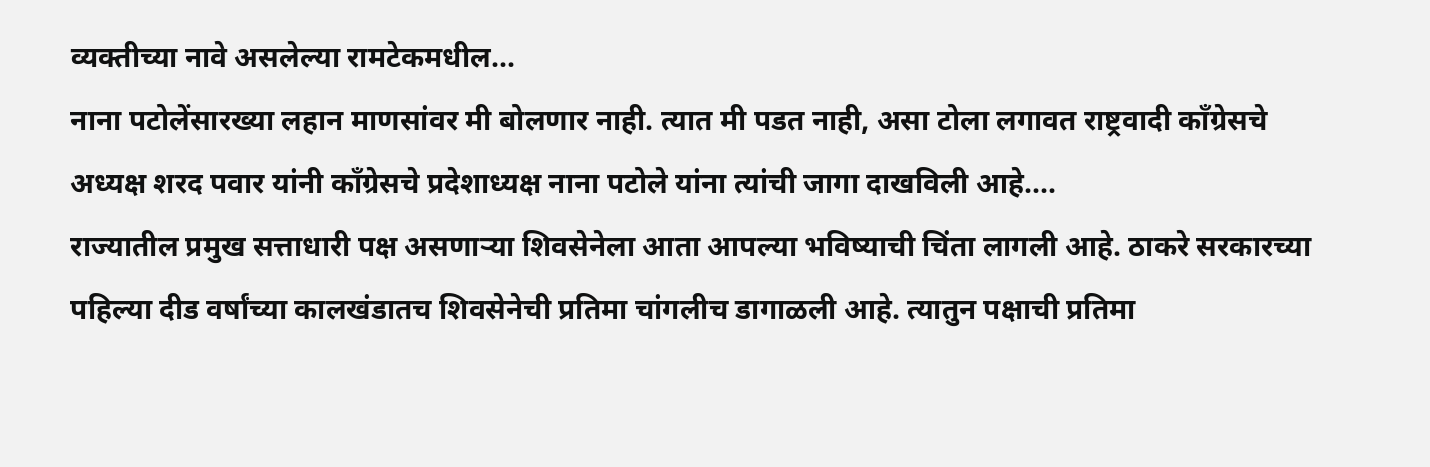व्यक्तीच्या नावे असलेल्या रामटेकमधील...
नाना पटोलेंसारख्या लहान माणसांवर मी बोलणार नाही. त्यात मी पडत नाही, असा टोला लगावत राष्ट्रवादी काँग्रेसचे अध्यक्ष शरद पवार यांनी काँग्रेसचे प्रदेशाध्यक्ष नाना पटोले यांना त्यांची जागा दाखविली आहे....
राज्यातील प्रमुख सत्ताधारी पक्ष असणाऱ्या शिवसेनेला आता आपल्या भविष्याची चिंता लागली आहे. ठाकरे सरकारच्या पहिल्या दीड वर्षांच्या कालखंडातच शिवसेनेची प्रतिमा चांगलीच डागाळली आहे. त्यातुन पक्षाची प्रतिमा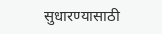सुधारण्यासाठी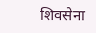शिवसेना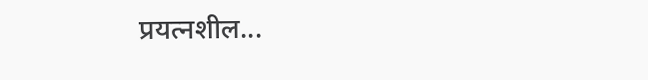प्रयत्नशील...